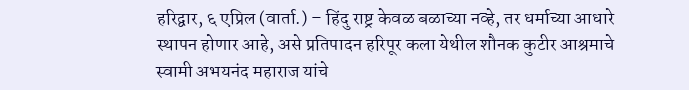हरिद्वार, ६ एप्रिल (वार्ता.) – हिंदु राष्ट्र केवळ बळाच्या नव्हे, तर धर्माच्या आधारे स्थापन होणार आहे, असे प्रतिपादन हरिपूर कला येथील शौनक कुटीर आश्रमाचे स्वामी अभयनंद महाराज यांचे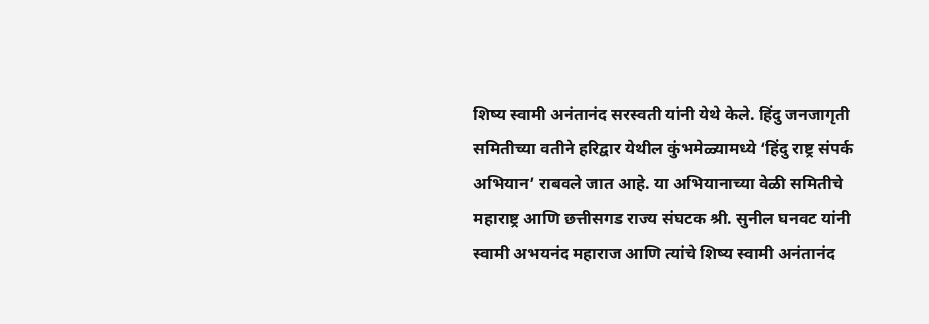शिष्य स्वामी अनंतानंद सरस्वती यांनी येथे केले. हिंदु जनजागृती समितीच्या वतीने हरिद्वार येथील कुंभमेळ्यामध्ये ‘हिंदु राष्ट्र संपर्क अभियान’ राबवले जात आहे. या अभियानाच्या वेळी समितीचे महाराष्ट्र आणि छत्तीसगड राज्य संघटक श्री. सुनील घनवट यांनी स्वामी अभयनंद महाराज आणि त्यांचे शिष्य स्वामी अनंतानंद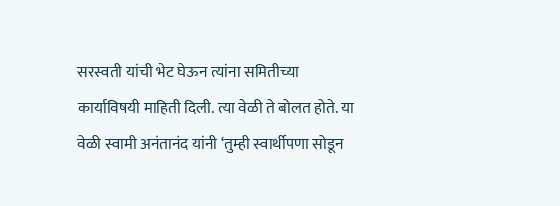सरस्वती यांची भेट घेऊन त्यांना समितीच्या कार्याविषयी माहिती दिली. त्या वेळी ते बोलत होते. या वेळी स्वामी अनंतानंद यांनी ‘तुम्ही स्वार्थीपणा सोडून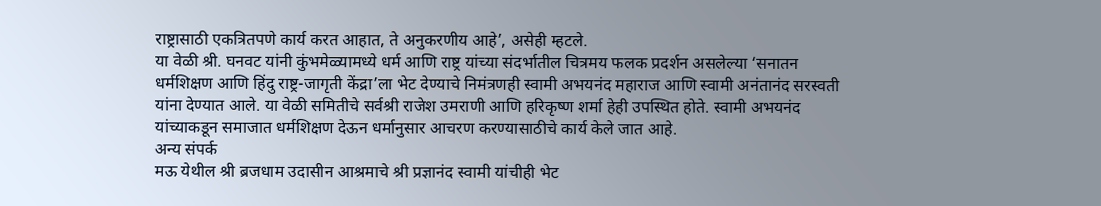राष्ट्रासाठी एकत्रितपणे कार्य करत आहात, ते अनुकरणीय आहे’, असेही म्हटले.
या वेळी श्री. घनवट यांनी कुंभमेळ्यामध्ये धर्म आणि राष्ट्र यांच्या संदर्भातील चित्रमय फलक प्रदर्शन असलेल्या ‘सनातन धर्मशिक्षण आणि हिंदु राष्ट्र-जागृती केंद्रा’ला भेट देण्याचे निमंत्रणही स्वामी अभयनंद महाराज आणि स्वामी अनंतानंद सरस्वती यांना देण्यात आले. या वेळी समितीचे सर्वश्री राजेश उमराणी आणि हरिकृष्ण शर्मा हेही उपस्थित होते. स्वामी अभयनंद यांच्याकडून समाजात धर्मशिक्षण देऊन धर्मानुसार आचरण करण्यासाठीचे कार्य केले जात आहे.
अन्य संपर्क
मऊ येथील श्री ब्रजधाम उदासीन आश्रमाचे श्री प्रज्ञानंद स्वामी यांचीही भेट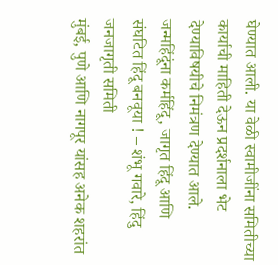घेण्यात आली. या वेळी स्वामीजींना समितीच्या कार्याची माहिती देऊन प्रदर्शनाला भेट देण्याविषयीचे निमंत्रण देण्यात आले.
जन्महिंदूंना कर्महिंदू, जागृत हिंदू आणि संघटित हिंदू बनवूया ! – शंभू गवारे, हिंदु जनजागृती समिती
मुंबई, पुणे आणि नागपूर यांसह अनेक शहरांत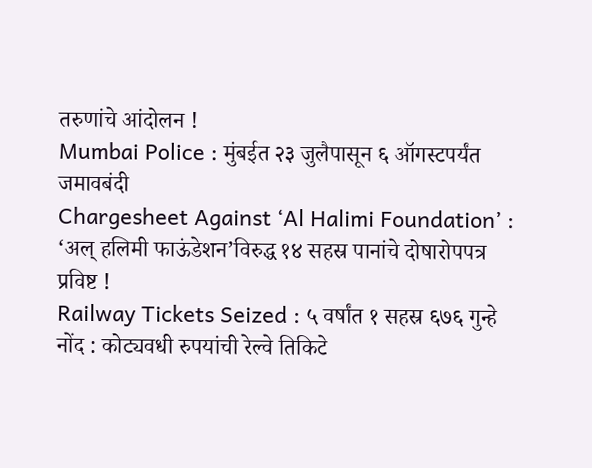तरुणांचे आंदोलन !
Mumbai Police : मुंबईत २३ जुलैपासून ६ ऑगस्टपर्यंत जमावबंदी
Chargesheet Against ‘Al Halimi Foundation’ : ‘अल् हलिमी फाऊंडेशन’विरुद्ध १४ सहस्र पानांचे दोषारोपपत्र प्रविष्ट !
Railway Tickets Seized : ५ वर्षांत १ सहस्र ६७६ गुन्हे नोंद : कोट्यवधी रुपयांची रेल्वे तिकिटे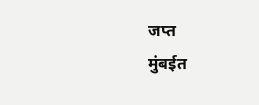जप्त
मुंबईत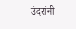उंदरांनी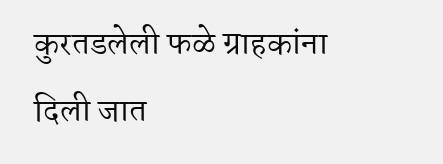कुरतडलेली फळे ग्राहकांना दिली जात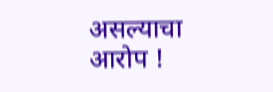असल्याचा आरोप !